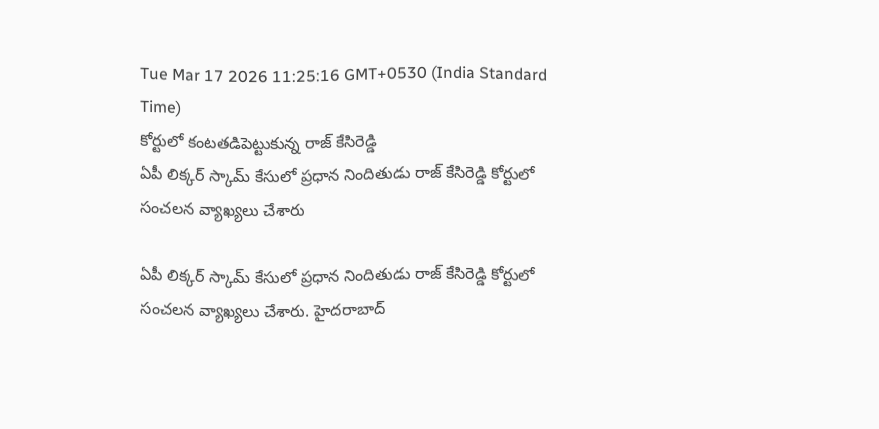Tue Mar 17 2026 11:25:16 GMT+0530 (India Standard Time)
కోర్టులో కంటతడిపెట్టుకున్న రాజ్ కేసిరెడ్డి
ఏపీ లిక్కర్ స్కామ్ కేసులో ప్రధాన నిందితుడు రాజ్ కేసిరెడ్డి కోర్టులో సంచలన వ్యాఖ్యలు చేశారు

ఏపీ లిక్కర్ స్కామ్ కేసులో ప్రధాన నిందితుడు రాజ్ కేసిరెడ్డి కోర్టులో సంచలన వ్యాఖ్యలు చేశారు. హైదరాబాద్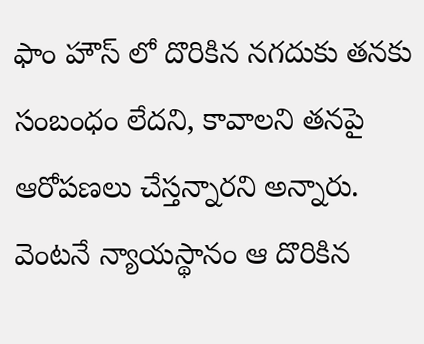ఫాం హౌస్ లో దొరికిన నగదుకు తనకు సంబంధం లేదని, కావాలని తనపై ఆరోపణలు చేస్తన్నారని అన్నారు. వెంటనే న్యాయస్థానం ఆ దొరికిన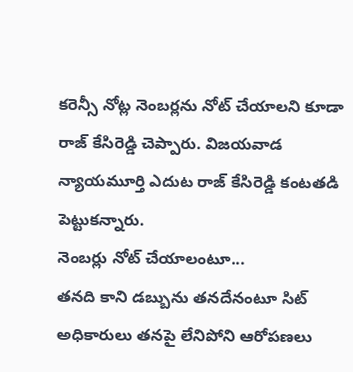కరెన్సీ నోట్ల నెంబర్లను నోట్ చేయాలని కూడా రాజ్ కేసిరెడ్డి చెప్పారు. విజయవాడ న్యాయమూర్తి ఎదుట రాజ్ కేసిరెడ్డి కంటతడి పెట్టుకన్నారు.
నెంబర్లు నోట్ చేయాలంటూ...
తనది కాని డబ్బును తనదేనంటూ సిట్ అధికారులు తనపై లేనిపోని ఆరోపణలు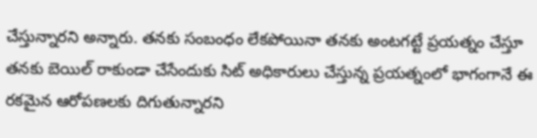చేస్తున్నారని అన్నారు. తనకు సంబంధం లేకపోయినా తనకు అంటగట్టే ప్రయత్నం చేస్తూ తనకు బెయిల్ రాకుండా చేసేందుకు సిట్ అధికారులు చేస్తున్న ప్రయత్నంలో భాగంగానే ఈ రకమైన ఆరోపణలకు దిగుతున్నారని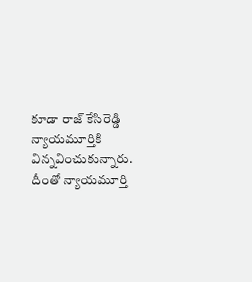కూడా రాజ్ కేసిరెడ్డి న్యాయమూర్తికి విన్నవించుకున్నారు. దీంతో న్యాయమూర్తి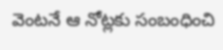వెంటనే ఆ నోట్లకు సంబంధించి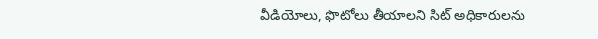వీడియోలు, ఫొటోలు తీయాలని సిట్ అధికారులను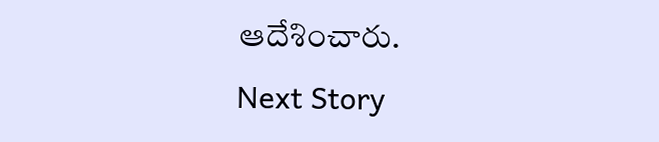ఆదేశించారు.
Next Story